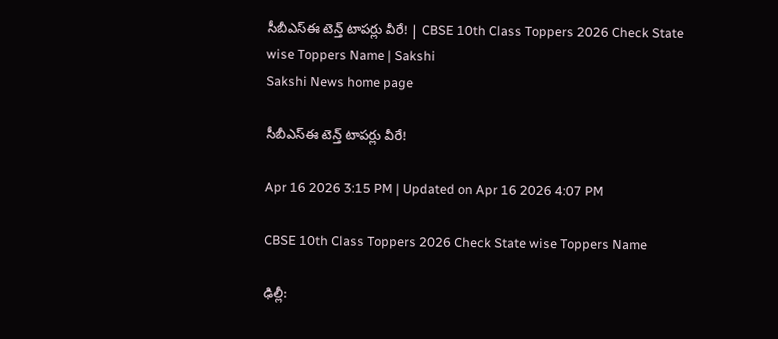సీబీఎస్ఈ టెన్త్‌ టాప‌ర్లు వీరే! | CBSE 10th Class Toppers 2026 Check State wise Toppers Name | Sakshi
Sakshi News home page

సీబీఎస్ఈ టెన్త్‌ టాప‌ర్లు వీరే!

Apr 16 2026 3:15 PM | Updated on Apr 16 2026 4:07 PM

CBSE 10th Class Toppers 2026 Check State wise Toppers Name

ఢిల్లీ: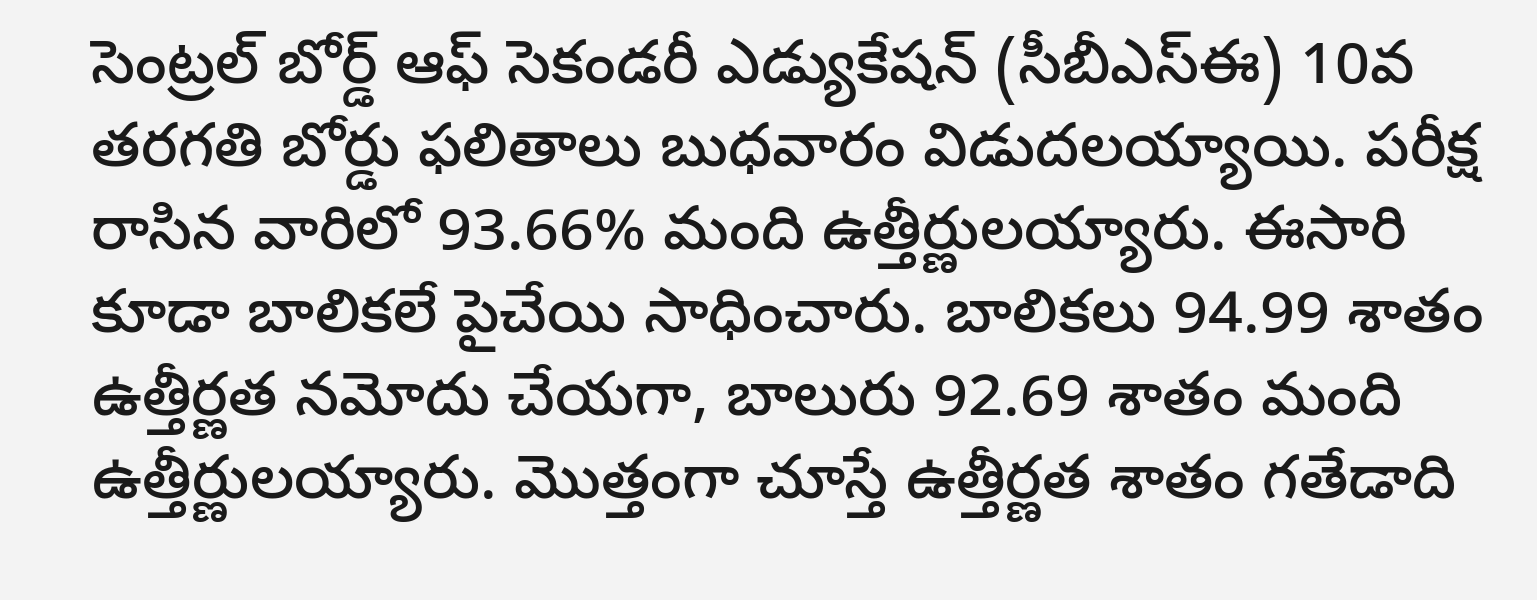సెంట్ర‌ల్ బోర్డ్ ఆఫ్ సెకండ‌రీ ఎడ్యుకేష‌న్ (సీబీఎస్ఈ) 10వ తరగతి బోర్డు ఫ‌లితాలు బుధ‌వారం విడుద‌ల‌య్యాయి. ప‌రీక్ష రాసిన వారిలో 93.66% మంది ఉత్తీర్ణుల‌య్యారు. ఈసారి కూడా బాలిక‌లే పైచేయి సాధించారు. బాలికలు 94.99 శాతం ఉత్తీర్ణత నమోదు చేయ‌గా, బాలురు 92.69 శాతం మంది ఉత్తీర్ణుల‌య్యారు. మొత్తంగా చూస్తే ఉత్తీర్ణ‌త శాతం గ‌తేడాది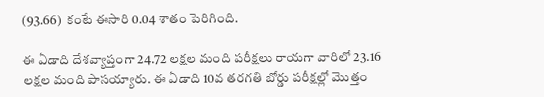(93.66)  కంటే ఈసారి 0.04 శాతం పెరిగింది.

ఈ ఏడాది దేశ‌వ్యాప్తంగా 24.72 ల‌క్ష‌ల మంది ప‌రీక్షలు రాయ‌గా వారిలో 23.16 ల‌క్ష‌ల మంది పాస‌య్యారు. ఈ ఏడాది 10వ తరగతి బోర్డు పరీక్షల్లో మొత్తం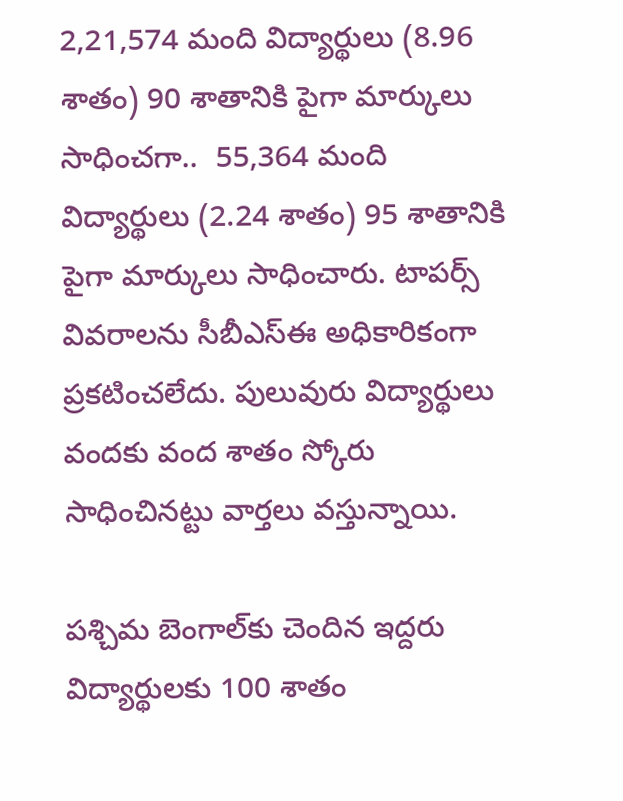2,21,574 మంది విద్యార్థులు (8.96 శాతం) 90 శాతానికి పైగా మార్కులు సాధించగా..  55,364 మంది విద్యార్థులు (2.24 శాతం) 95 శాతానికి పైగా మార్కులు సాధించారు. టాప‌ర్స్ వివ‌రాల‌ను సీబీఎస్ఈ అధికారికంగా ప్ర‌క‌టించ‌లేదు. పులువురు విద్యార్థులు వందకు వంద శాతం స్కోరు సాధించిన‌ట్టు వార్త‌లు వ‌స్తున్నాయి.

ప‌శ్చిమ బెంగాల్‌కు చెందిన ఇద్ద‌రు విద్యార్థుల‌కు 100 శాతం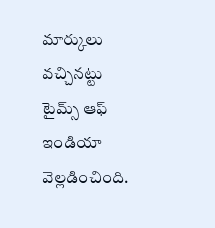మార్కులు వ‌చ్చిన‌ట్టు టైమ్స్ ఆఫ్ ఇండియా వెల్ల‌డించింది.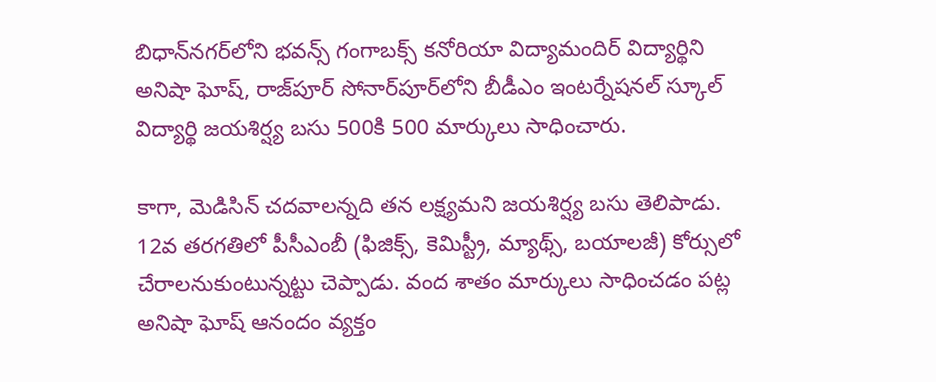బిధాన్‌నగర్‌లోని భవన్స్ గంగాబక్స్ కనోరియా విద్యామందిర్ విద్యార్థిని అనిషా ఘోష్, రాజ్‌పూర్ సోనార్‌పూర్‌లోని బీడీఎం ఇంటర్నేషనల్ స్కూల్ విద్యార్థి జయశిర్ష్య బసు 500కి 500 మార్కులు సాధించారు.

కాగా, మెడిసిన్ చ‌ద‌వాల‌న్న‌ది త‌న ల‌క్ష్య‌మ‌ని జయశిర్ష్య బసు తెలిపాడు. 12వ త‌ర‌గ‌తిలో పీసీఎంబీ (ఫిజిక్స్‌, కెమిస్ట్రీ, మ్యాథ్స్‌, బ‌యాల‌జీ) కోర్సులో చేరాల‌నుకుంటున్న‌ట్టు చెప్పాడు. వంద శాతం మార్కులు సాధించ‌డం ప‌ట్ల అనిషా ఘోష్ ఆనందం వ్య‌క్తం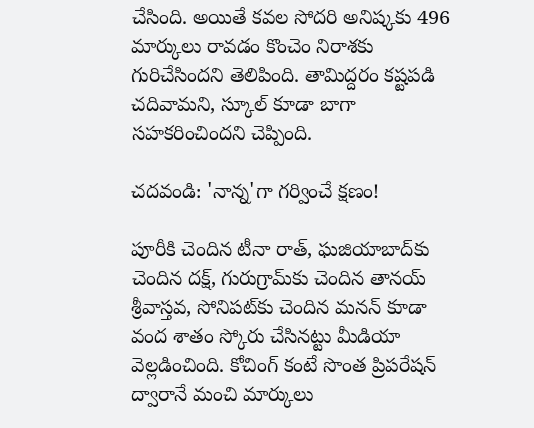చేసింది. అయితే క‌వ‌ల సోద‌రి అనిష్క‌కు 496 మార్కులు రావ‌డం కొంచెం నిరాశ‌కు గురిచేసింద‌ని తెలిపింది. తామిద్ద‌రం క‌ష్ట‌ప‌డి చ‌దివామ‌ని, స్కూల్ కూడా బాగా స‌హ‌క‌రించింద‌ని చెప్పింది.

చ‌ద‌వండి: 'నాన్న‌'గా గ‌ర్వించే క్ష‌ణం!

పూరీకి చెందిన టీనా రాత్, ఘజియాబాద్‌కు చెందిన దక్ష్, గురుగ్రామ్‌కు చెందిన తానయ్ శ్రీవాస్తవ, సోనిపట్‌కు చెందిన మనన్ కూడా వంద శాతం స్కోరు చేసిన‌ట్టు మీడియా వెల్ల‌డించింది. కోచింగ్ కంటే సొంత ప్రిప‌రేష‌న్ ద్వారానే మంచి మార్కులు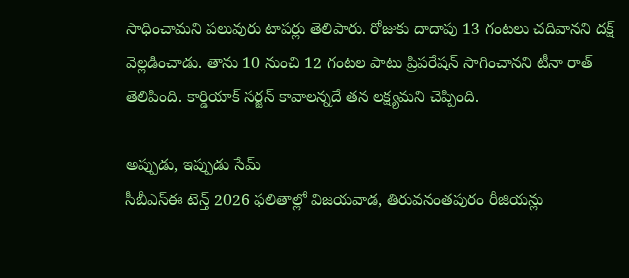సాధించామ‌ని ప‌లువురు టాప‌ర్లు తెలిపారు. రోజుకు దాదాపు 13 గంట‌లు చదివాన‌ని దక్ష్ వెల్ల‌డించాడు. తాను 10 నుంచి 12 గంట‌ల పాటు ప్రిప‌రేష‌న్ సాగించాన‌ని టీనా రాత్ తెలిపింది. కార్డియాక్ సర్జన్ కావాల‌న్న‌దే త‌న ల‌క్ష్య‌మ‌ని చెప్పింది.

అప్పుడు, ఇప్పుడు సేమ్‌
సీబీఎస్ఈ టెన్త్ 2026 ఫ‌లితాల్లో విజ‌య‌వాడ‌, తిరువ‌నంత‌పురం రీజియ‌న్లు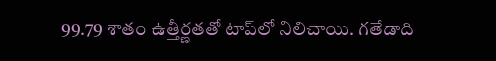99.79 శాతం ఉత్తీర్ణ‌త‌తో టాప్‌లో నిలిచాయి. గ‌తేడాది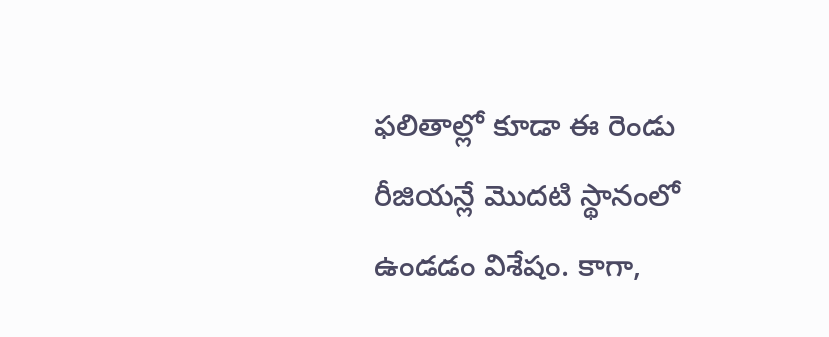ఫ‌లితాల్లో కూడా ఈ రెండు రీజియ‌న్లే మొద‌టి స్థానంలో ఉండ‌డం విశేషం. కాగా,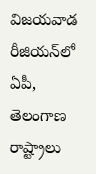విజ‌య‌వాడ రీజియ‌న్‌లో ఏపీ, తెలంగాణ రాష్ట్రాలు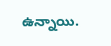ఉన్నాయి.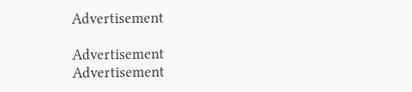Advertisement

Advertisement
Advertisement